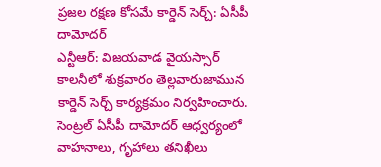ప్రజల రక్షణ కోసమే కార్డెన్ సెర్చ్: ఏసీపీ దామోదర్
ఎన్టీఆర్: విజయవాడ వైయస్సార్ కాలనీలో శుక్రవారం తెల్లవారుజామున కార్డెన్ సెర్చ్ కార్యక్రమం నిర్వహించారు. సెంట్రల్ ఏసీపీ దామోదర్ ఆధ్వర్యంలో వాహనాలు, గృహాలు తనిఖీలు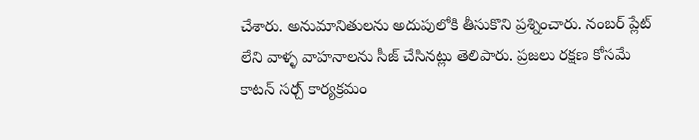చేశారు. అనుమానితులను అదుపులోకి తీసుకొని ప్రశ్నించారు. నంబర్ ప్లేట్ లేని వాళ్ళ వాహనాలను సీజ్ చేసినట్లు తెలిపారు. ప్రజలు రక్షణ కోసమే కాటన్ సర్చ్ కార్యక్రమం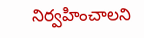నిర్వహించాలని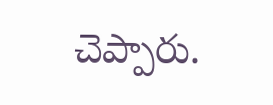చెప్పారు.